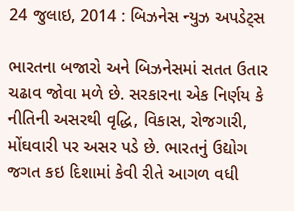24 જુલાઇ, 2014 : બિઝનેસ ન્યુઝ અપડેટ્સ

ભારતના બજારો અને બિઝનેસમાં સતત ઉતાર ચઢાવ જોવા મળે છે. સરકારના એક નિર્ણય કે નીતિની અસરથી વૃદ્ધિ, વિકાસ, રોજગારી, મોંઘવારી પર અસર પડે છે. ભારતનું ઉદ્યોગ જગત કઇ દિશામાં કેવી રીતે આગળ વધી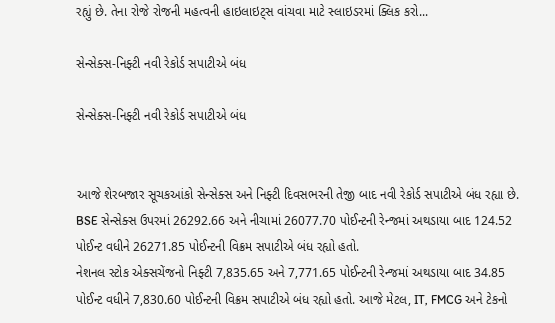રહ્યું છે. તેના રોજે રોજની મહત્વની હાઇલાઇટ્સ વાંચવા માટે સ્લાઇડરમાં ક્લિક કરો...

સેન્સેક્સ-નિફ્ટી નવી રેકોર્ડ સપાટીએ બંધ

સેન્સેક્સ-નિફ્ટી નવી રેકોર્ડ સપાટીએ બંધ


આજે શેરબજાર સૂચકઆંકો સેન્સેક્સ અને નિફ્ટી દિવસભરની તેજી બાદ નવી રેકોર્ડ સપાટીએ બંધ રહ્યા છે. BSE સેન્સેક્સ ઉપરમાં 26292.66 અને નીચામાં 26077.70 પોઈન્ટની રેન્જમાં અથડાયા બાદ 124.52 પોઈન્ટ વધીને 26271.85 પોઈન્ટની વિક્રમ સપાટીએ બંધ રહ્યો હતો.
નેશનલ સ્ટોક એક્સચેંજનો નિફ્ટી 7,835.65 અને 7,771.65 પોઈન્ટની રેન્જમાં અથડાયા બાદ 34.85 પોઈન્ટ વધીને 7,830.60 પોઈન્ટની વિક્રમ સપાટીએ બંધ રહ્યો હતો. આજે મેટલ, IT, FMCG અને ટેકનો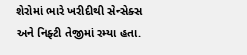શેરોમાં ભારે ખરીદીથી સેન્સેક્સ અને નિફ્ટી તેજીમાં રમ્યા હતા.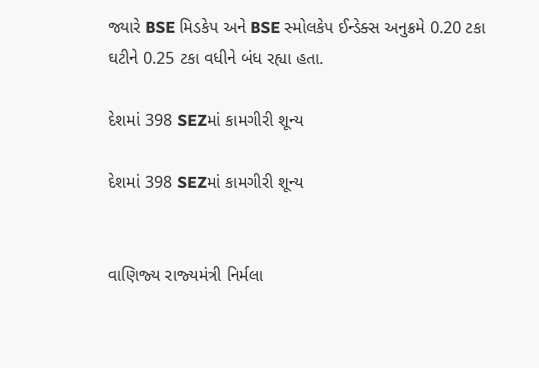જ્યારે BSE મિડકેપ અને BSE સ્મોલકેપ ઈન્ડેક્સ અનુક્રમે 0.20 ટકા ઘટીને 0.25 ટકા વધીને બંધ રહ્યા હતા.

દેશમાં 398 SEZમાં કામગીરી શૂન્ય

દેશમાં 398 SEZમાં કામગીરી શૂન્ય


વાણિજ્‍ય રાજ્‍યમંત્રી નિર્મલા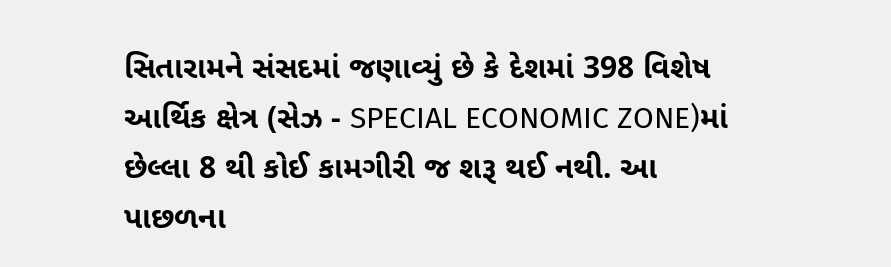સિતારામને સંસદમાં જણાવ્યું છે કે દેશમાં 398 વિશેષ આર્થિક ક્ષેત્ર (સેઝ - SPECIAL ECONOMIC ZONE)માં છેલ્લા 8 થી કોઈ કામગીરી જ શરૂ થઈ નથી. આ પાછળના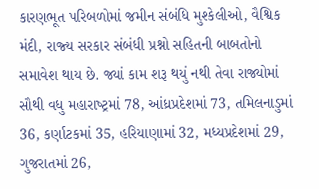કારણભૂત પરિબળોમાં જમીન સંબંધિ મુશ્‍કેલીઓ, વૈશ્વિક મંદી, રાજ્‍ય સરકાર સંબંધી પ્રશ્નો સહિતની બાબતોનો સમાવેશ થાય છે. જ્યાં કામ શરૂ થયું નથી તેવા રાજ્યોમાં સૌથી વધુ મહારાષ્‍ટ્રમાં 78, આંધ્રપ્રદેશમાં 73, તમિલનાડુમાં 36, કર્ણાટકમાં 35, હરિયાણામાં 32, મધ્‍યપ્રદેશમાં 29, ગુજરાતમાં 26,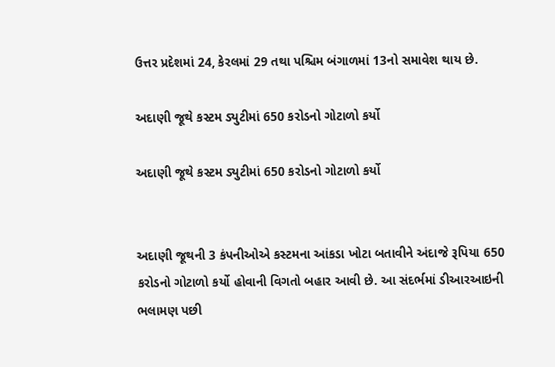ઉત્તર પ્રદેશમાં 24, કેરલમાં 29 તથા પશ્ચિમ બંગાળમાં 13નો સમાવેશ થાય છે.

અદાણી જૂથે કસ્ટમ ડ્યુટીમાં 650 કરોડનો ગોટાળો કર્યો

અદાણી જૂથે કસ્ટમ ડ્યુટીમાં 650 કરોડનો ગોટાળો કર્યો


અદાણી જૂથની 3 કંપનીઓએ કસ્‍ટમના આંકડા ખોટા બતાવીને અંદાજે રૂપિયા 650 કરોડનો ગોટાળો કર્યો હોવાની વિગતો બહાર આવી છે. આ સંદર્ભમાં ડીઆરઆઇની ભલામણ પછી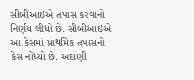સીબીઆઇએ તપાસ કરવાનો નિર્ણય લીધો છે. સીબીઆઇએ આ કેસમાં પ્રાથમિક તપાસનો કેસ નોંધ્‍યો છે. અદાણી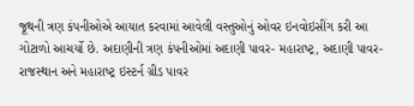જૂથની ત્રણ કંપનીઓએ આયાત કરવામાં આવેલી વસ્તુઓનું ઓવર ઇનવોઇસીંગ કરી આ ગોટાળો આચર્યો છે. અદાણીની ત્રણ કંપનીઓમાં અદાણી પાવર- મહારાષ્‍ટ્ર, અદાણી પાવર-રાજસ્‍થાન અને મહારાષ્‍ટ્ર ઇસ્‍ટર્ન ગ્રીડ પાવર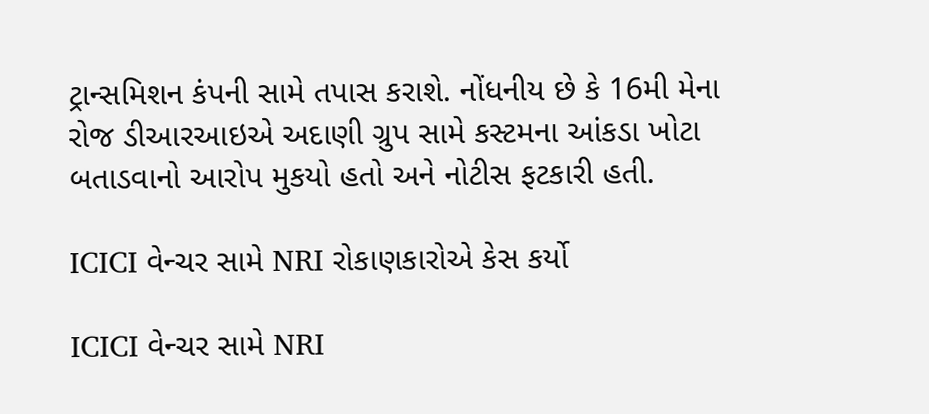ટ્રાન્‍સમિશન કંપની સામે તપાસ કરાશે. નોંધનીય છે કે 16મી મેના રોજ ડીઆરઆઇએ અદાણી ગ્રુપ સામે કસ્‍ટમના આંકડા ખોટા બતાડવાનો આરોપ મુકયો હતો અને નોટીસ ફટકારી હતી.

ICICI વેન્ચર સામે NRI રોકાણકારોએ કેસ કર્યો

ICICI વેન્ચર સામે NRI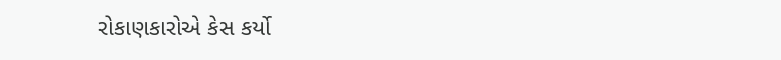રોકાણકારોએ કેસ કર્યો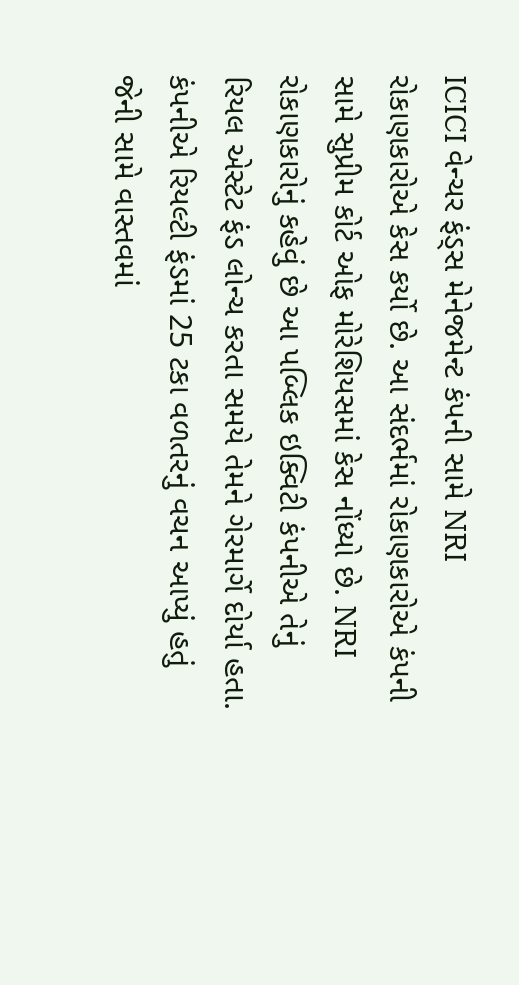ICICI વેન્ચર ફંડ્સ મેનેજમેન્ટ કંપની સામે NRI રોકાણકારોએ કેસ કર્યો છે. આ સંદર્ભમાં રોકાણકારોએ કંપની સામે સુપ્રીમ કોર્ટ ઓફ મોરેશિયસમાં કેસ નોંધ્યો છે. NRI રોકાણકારોનું કહેવું છે આ પબ્લિક ઇક્વિટી કંપનીએ તેનું રિયલ એસ્ટેટ ફંડ લોન્ચ કરતા સમયે તેમને ગેરમાર્ગે દોર્યા હતા. કંપનીએ રિયલ્ટી ફંડમાં 25 ટકા વળતરનું વચન આપ્યું હતું જેની સામે વાસ્તવમાં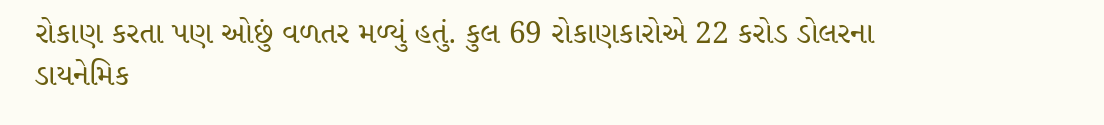રોકાણ કરતા પણ ઓછું વળતર મળ્યું હતું. કુલ 69 રોકાણકારોએ 22 કરોડ ડોલરના ડાયનેમિક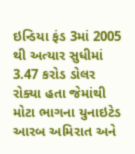ઇન્ડિયા ફંડ 3માં 2005 થી અત્યાર સુધીમાં 3.47 કરોડ ડોલર રોક્યા હતા જેમાંથી મોટા ભાગના યુનાઇટેડ આરબ અમિરાત અને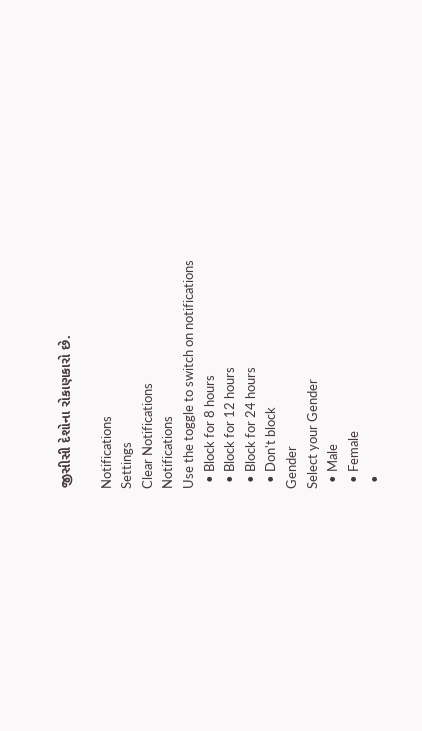જીસીસી દેશોના રોકાણકારો છે.

Notifications
Settings
Clear Notifications
Notifications
Use the toggle to switch on notifications
  • Block for 8 hours
  • Block for 12 hours
  • Block for 24 hours
  • Don't block
Gender
Select your Gender
  • Male
  • Female
  •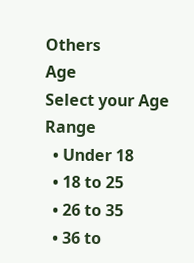Others
Age
Select your Age Range
  • Under 18
  • 18 to 25
  • 26 to 35
  • 36 to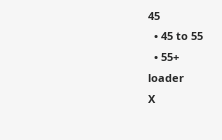45
  • 45 to 55
  • 55+
loader
X